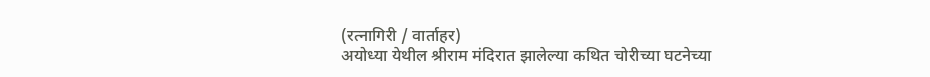(रत्नागिरी / वार्ताहर)
अयोध्या येथील श्रीराम मंदिरात झालेल्या कथित चोरीच्या घटनेच्या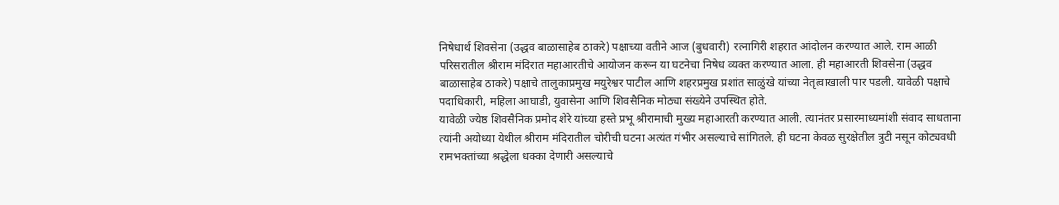निषेधार्थ शिवसेना (उद्धव बाळासाहेब ठाकरे) पक्षाच्या वतीने आज (बुधवारी) रत्नागिरी शहरात आंदोलन करण्यात आले. राम आळी परिसरातील श्रीराम मंदिरात महाआरतीचे आयोजन करून या घटनेचा निषेध व्यक्त करण्यात आला. ही महाआरती शिवसेना (उद्धव बाळासाहेब ठाकरे) पक्षाचे तालुकाप्रमुख मयुरेश्वर पाटील आणि शहरप्रमुख प्रशांत साळुंखे यांच्या नेतृत्वाखाली पार पडली. यावेळी पक्षाचे पदाधिकारी, महिला आघाडी, युवासेना आणि शिवसैनिक मोठ्या संख्येने उपस्थित होते.
यावेळी ज्येष्ठ शिवसैनिक प्रमोद शेरे यांच्या हस्ते प्रभू श्रीरामाची मुख्य महाआरती करण्यात आली. त्यानंतर प्रसारमाध्यमांशी संवाद साधताना त्यांनी अयोध्या येथील श्रीराम मंदिरातील चोरीची घटना अत्यंत गंभीर असल्याचे सांगितले. ही घटना केवळ सुरक्षेतील त्रुटी नसून कोट्यवधी रामभक्तांच्या श्रद्धेला धक्का देणारी असल्याचे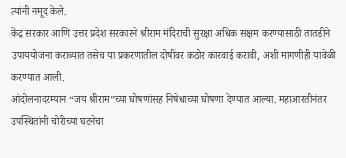त्यांनी नमूद केले.
केंद्र सरकार आणि उत्तर प्रदेश सरकारने श्रीराम मंदिराची सुरक्षा अधिक सक्षम करण्यासाठी तातडीने उपाययोजना कराव्यात तसेच या प्रकरणातील दोषींवर कठोर कारवाई करावी, अशी मागणीही यावेळी करण्यात आली.
आंदोलनादरम्यान “जय श्रीराम”च्या घोषणांसह निषेधाच्या घोषणा देण्यात आल्या. महाआरतीनंतर उपस्थितांनी चोरीच्या घटनेचा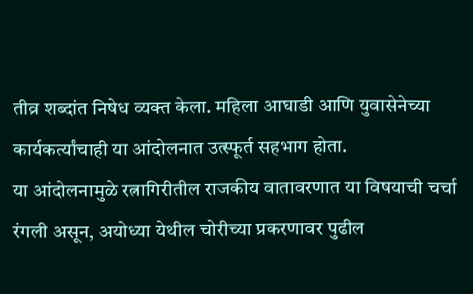तीव्र शब्दांत निषेध व्यक्त केला. महिला आघाडी आणि युवासेनेच्या कार्यकर्त्यांचाही या आंदोलनात उत्स्फूर्त सहभाग होता.
या आंदोलनामुळे रत्नागिरीतील राजकीय वातावरणात या विषयाची चर्चा रंगली असून, अयोध्या येथील चोरीच्या प्रकरणावर पुढील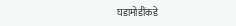घडामोडींकडे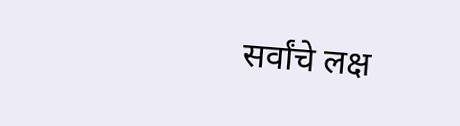सर्वांचे लक्ष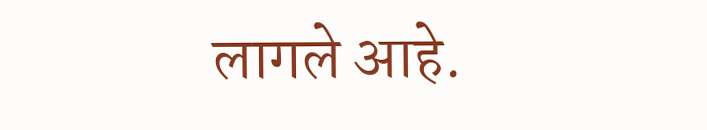लागले आहे.